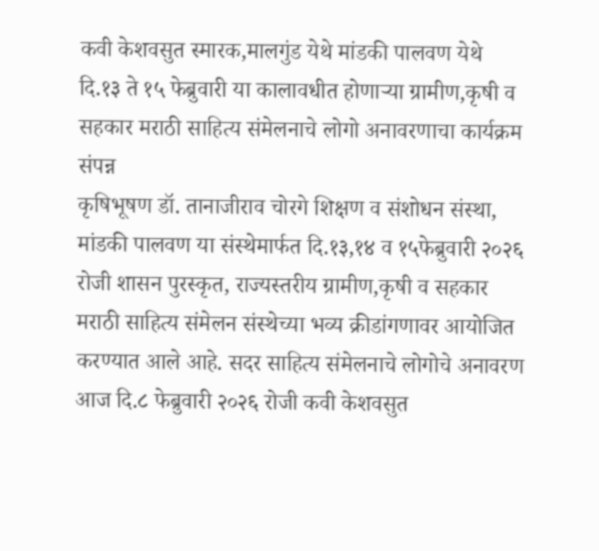कवी केशवसुत स्मारक,मालगुंड येथे मांडकी पालवण येथे दि.१३ ते १५ फेब्रुवारी या कालावधीत होणाऱ्या ग्रामीण,कृषी व सहकार मराठी साहित्य संमेलनाचे लोगो अनावरणाचा कार्यक्रम संपन्न
कृषिभूषण डॉ. तानाजीराव चोरगे शिक्षण व संशोधन संस्था, मांडकी पालवण या संस्थेमार्फत दि.१३,१४ व १५फेब्रुवारी २०२६ रोजी शासन पुरस्कृत, राज्यस्तरीय ग्रामीण,कृषी व सहकार मराठी साहित्य संमेलन संस्थेच्या भव्य क्रीडांगणावर आयोजित करण्यात आले आहे. सदर साहित्य संमेलनाचे लोगोचे अनावरण आज दि.८ फेब्रुवारी २०२६ रोजी कवी केशवसुत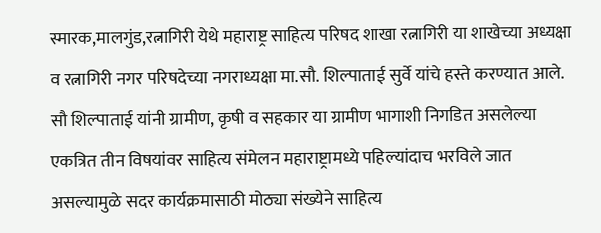स्मारक,मालगुंड,रत्नागिरी येथे महाराष्ट्र साहित्य परिषद शाखा रत्नागिरी या शाखेच्या अध्यक्षा व रत्नागिरी नगर परिषदेच्या नगराध्यक्षा मा.सौ. शिल्पाताई सुर्वे यांचे हस्ते करण्यात आले. सौ शिल्पाताई यांनी ग्रामीण, कृषी व सहकार या ग्रामीण भागाशी निगडित असलेल्या एकत्रित तीन विषयांवर साहित्य संमेलन महाराष्ट्रामध्ये पहिल्यांदाच भरविले जात असल्यामुळे सदर कार्यक्रमासाठी मोठ्या संख्येने साहित्य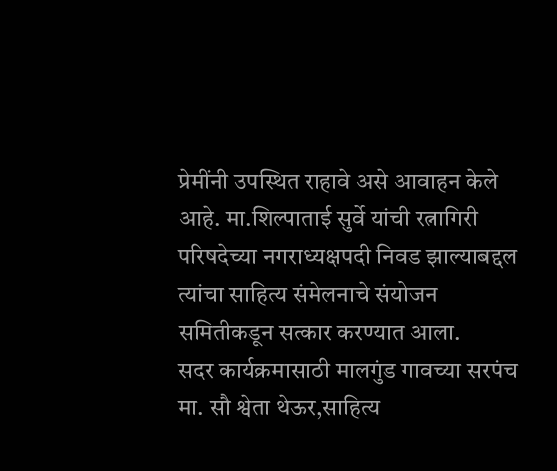प्रेमींनी उपस्थित राहावे असे आवाहन केले आहे. मा.शिल्पाताई सुर्वे यांची रत्नागिरी परिषदेच्या नगराध्यक्षपदी निवड झाल्याबद्दल त्यांचा साहित्य संमेलनाचे संयोजन समितीकडून सत्कार करण्यात आला.
सदर कार्यक्रमासाठी मालगुंड गावच्या सरपंच मा. सौ श्वेता थेऊर,साहित्य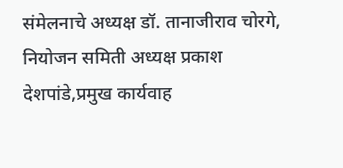संमेलनाचे अध्यक्ष डॉ. तानाजीराव चोरगे, नियोजन समिती अध्यक्ष प्रकाश देशपांडे,प्रमुख कार्यवाह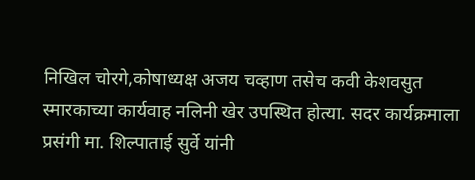निखिल चोरगे,कोषाध्यक्ष अजय चव्हाण तसेच कवी केशवसुत स्मारकाच्या कार्यवाह नलिनी खेर उपस्थित होत्या. सदर कार्यक्रमाला प्रसंगी मा. शिल्पाताई सुर्वे यांनी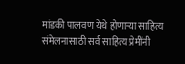मांडकी पालवण येथे होणाऱ्या साहित्य संमेलनासाठी सर्व साहित्य प्रेमींनी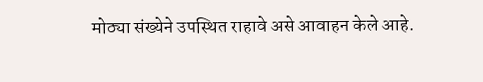मोठ्या संख्येने उपस्थित राहावे असे आवाहन केले आहे.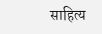साहित्य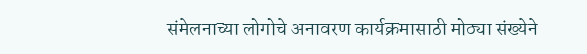संमेलनाच्या लोगोचे अनावरण कार्यक्रमासाठी मोठ्या संख्येने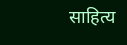साहित्य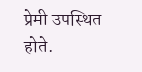प्रेमी उपस्थित होते.